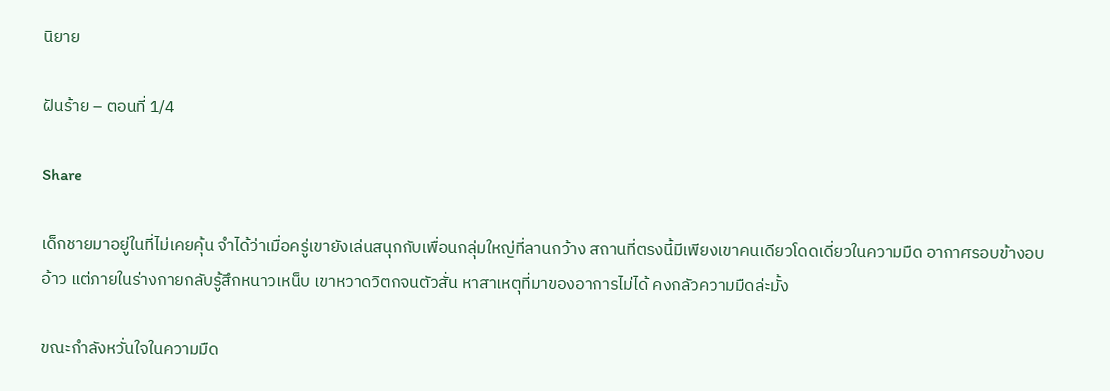นิยาย

ฝันร้าย – ตอนที่ 1/4

Share

เด็กชายมาอยู่ในที่ไม่เคยคุ้น จำได้ว่าเมื่อครู่เขายังเล่นสนุกกับเพื่อนกลุ่มใหญ่ที่ลานกว้าง สถานที่ตรงนี้มีเพียงเขาคนเดียวโดดเดี่ยวในความมืด อากาศรอบข้างอบอ้าว แต่ภายในร่างกายกลับรู้สึกหนาวเหน็บ เขาหวาดวิตกจนตัวสั่น หาสาเหตุที่มาของอาการไม่ได้ คงกลัวความมืดล่ะมั้ง

ขณะกำลังหวั่นใจในความมืด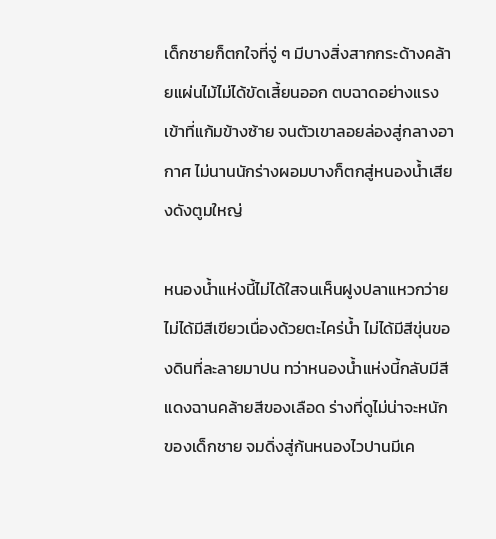เด็กชายก็ตกใจที่จู่ ๆ มีบางสิ่งสากกระด้างคล้ายแผ่นไม้ไม่ได้ขัดเสี้ยนออก ตบฉาดอย่างแรงเข้าที่แก้มข้างซ้าย จนตัวเขาลอยล่องสู่กลางอากาศ ไม่นานนักร่างผอมบางก็ตกสู่หนองน้ำเสียงดังตูมใหญ่

หนองน้ำแห่งนี้ไม่ได้ใสจนเห็นฝูงปลาแหวกว่าย ไม่ได้มีสีเขียวเนื่องด้วยตะไคร่น้ำ ไม่ได้มีสีขุ่นของดินที่ละลายมาปน ทว่าหนองน้ำแห่งนี้กลับมีสีแดงฉานคล้ายสีของเลือด ร่างที่ดูไม่น่าจะหนักของเด็กชาย จมดิ่งสู่ก้นหนองไวปานมีเค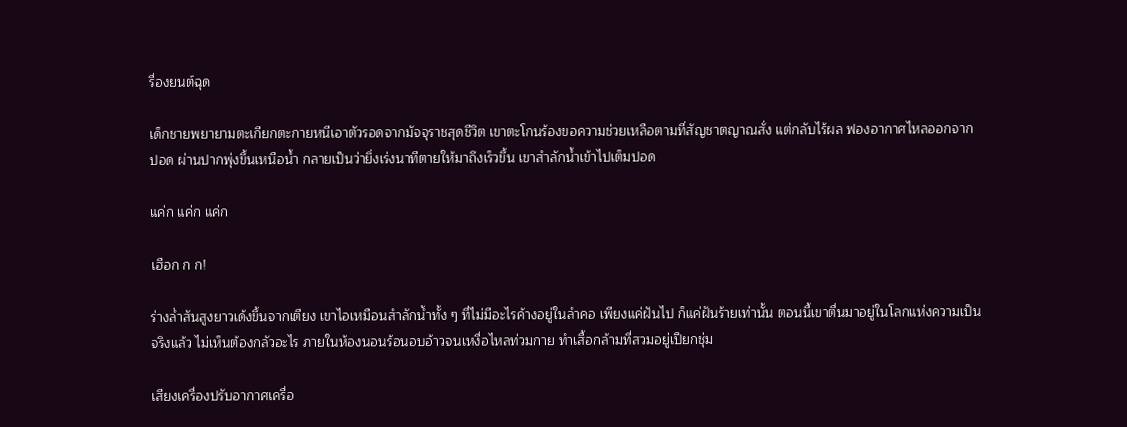รื่องยนต์ฉุด

เด็กชายพยายามตะเกียกตะกายหนีเอาตัวรอดจากมัจจุราชสุดชีวิต เขาตะโกนร้องขอความช่วยเหลือตามที่สัญชาตญาณสั่ง แต่กลับไร้ผล ฟองอากาศไหลออกจากปอด ผ่านปากพุ่งขึ้นเหนือน้ำ กลายเป็นว่ายิ่งเร่งนาทีตายให้มาถึงเร็วขึ้น เขาสำลักน้ำเข้าไปเต็มปอด

แค่ก แค่ก แค่ก

เฮือก ก ก!

ร่างล่ำสันสูงยาวเด้งขึ้นจากเตียง เขาไอเหมือนสำลักน้ำทั้ง ๆ ที่ไม่มีอะไรค้างอยู่ในลำคอ เพียงแค่ฝันไป ก็แค่ฝันร้ายเท่านั้น ตอนนี้เขาตื่นมาอยู่ในโลกแห่งความเป็นจริงแล้ว ไม่เห็นต้องกลัวอะไร ภายในห้องนอนร้อนอบอ้าวจนเหงื่อไหลท่วมกาย ทำเสื้อกล้ามที่สวมอยู่เปียกชุ่ม

เสียงเครื่องปรับอากาศเครื่อ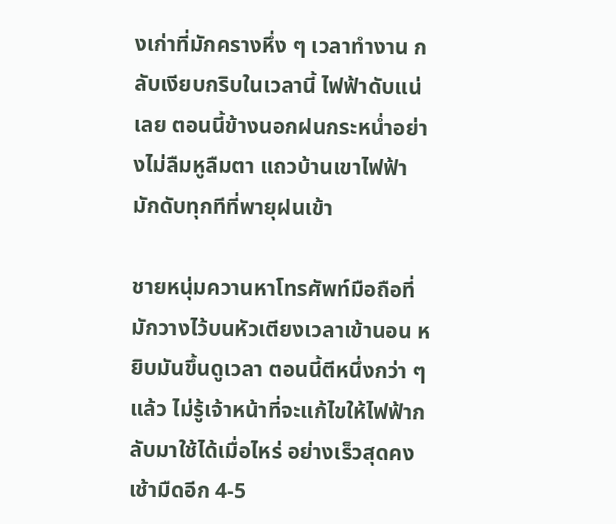งเก่าที่มักครางหึ่ง ๆ เวลาทำงาน กลับเงียบกริบในเวลานี้ ไฟฟ้าดับแน่เลย ตอนนี้ข้างนอกฝนกระหน่ำอย่างไม่ลืมหูลืมตา แถวบ้านเขาไฟฟ้ามักดับทุกทีที่พายุฝนเข้า

ชายหนุ่มควานหาโทรศัพท์มือถือที่มักวางไว้บนหัวเตียงเวลาเข้านอน หยิบมันขึ้นดูเวลา ตอนนี้ตีหนึ่งกว่า ๆ แล้ว ไม่รู้เจ้าหน้าที่จะแก้ไขให้ไฟฟ้ากลับมาใช้ได้เมื่อไหร่ อย่างเร็วสุดคงเช้ามืดอีก 4-5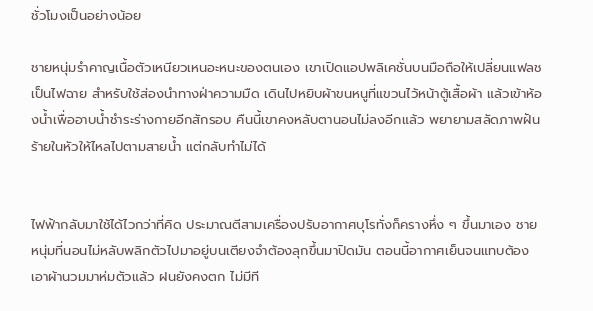ชั่วโมงเป็นอย่างน้อย

ชายหนุ่มรำคาญเนื้อตัวเหนียวเหนอะหนะของตนเอง เขาเปิดแอปพลิเคชั่นบนมือถือให้เปลี่ยนแฟลชเป็นไฟฉาย สำหรับใช้ส่องนำทางฝ่าความมืด เดินไปหยิบผ้าขนหนูที่แขวนไว้หน้าตู้เสื้อผ้า แล้วเข้าห้องน้ำเพื่ออาบน้ำชำระร่างกายอีกสักรอบ คืนนี้เขาคงหลับตานอนไม่ลงอีกแล้ว พยายามสลัดภาพฝันร้ายในหัวให้ไหลไปตามสายน้ำ แต่กลับทำไม่ได้


ไฟฟ้ากลับมาใช้ได้ไวกว่าที่คิด ประมาณตีสามเครื่องปรับอากาศบุโรทั่งก็ครางหึ่ง ๆ ขึ้นมาเอง ชายหนุ่มที่นอนไม่หลับพลิกตัวไปมาอยู่บนเตียงจำต้องลุกขึ้นมาปิดมัน ตอนนี้อากาศเย็นจนแทบต้องเอาผ้านวมมาห่มตัวแล้ว ฝนยังคงตก ไม่มีที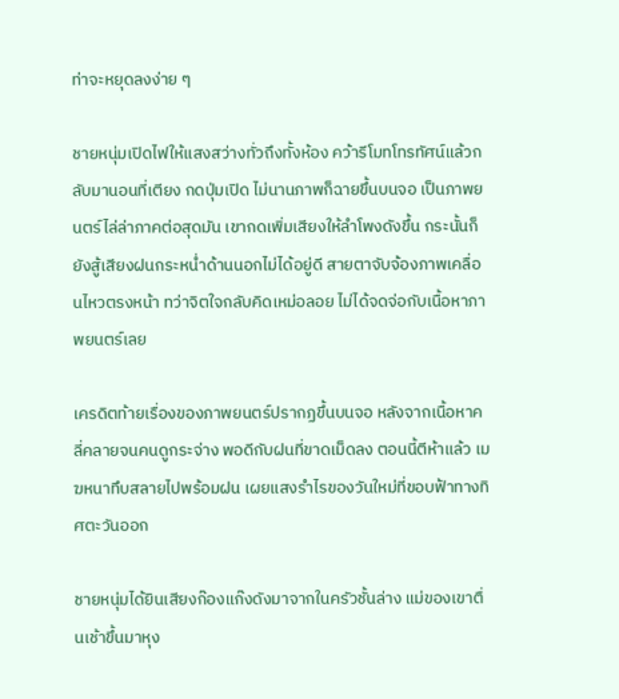ท่าจะหยุดลงง่าย ๆ

ชายหนุ่มเปิดไฟให้แสงสว่างทั่วถึงทั้งห้อง คว้ารีโมทโทรทัศน์แล้วกลับมานอนที่เตียง กดปุ่มเปิด ไม่นานภาพก็ฉายขึ้นบนจอ เป็นภาพยนตร์ไล่ล่าภาคต่อสุดมัน เขากดเพิ่มเสียงให้ลำโพงดังขึ้น กระนั้นก็ยังสู้เสียงฝนกระหน่ำด้านนอกไม่ได้อยู่ดี สายตาจับจ้องภาพเคลื่อนไหวตรงหน้า ทว่าจิตใจกลับคิดเหม่อลอย ไม่ได้จดจ่อกับเนื้อหาภาพยนตร์เลย

เครดิตท้ายเรื่องของภาพยนตร์ปรากฏขึ้นบนจอ หลังจากเนื้อหาคลี่คลายจนคนดูกระจ่าง พอดีกับฝนที่ขาดเม็ดลง ตอนนี้ตีห้าแล้ว เมฆหนาทึบสลายไปพร้อมฝน เผยแสงรำไรของวันใหม่ที่ขอบฟ้าทางทิศตะวันออก

ชายหนุ่มได้ยินเสียงก๊องแก๊งดังมาจากในครัวชั้นล่าง แม่ของเขาตื่นเช้าขึ้นมาหุง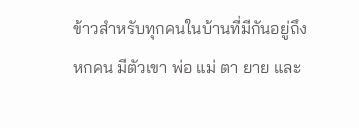ข้าวสำหรับทุกคนในบ้านที่มีกันอยู่ถึงหกคน มีตัวเขา พ่อ แม่ ตา ยาย และ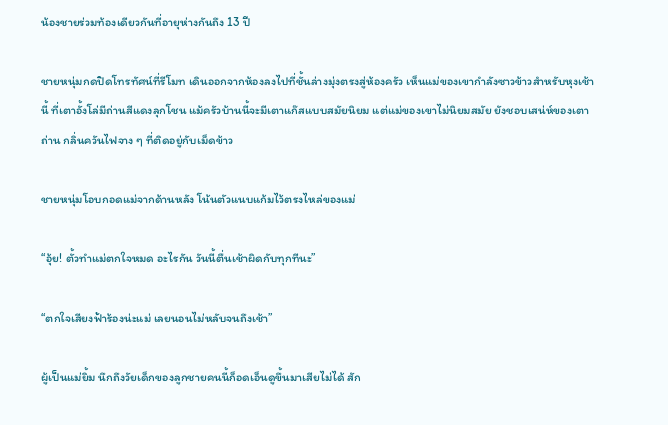น้องชายร่วมท้องเดียวกันที่อายุห่างกันถึง 13 ปี

ชายหนุ่มกดปิดโทรทัศน์ที่รีโมท เดินออกจากห้องลงไปที่ชั้นล่างมุ่งตรงสู่ห้องครัว เห็นแม่ของเขากำลังซาวข้าวสำหรับหุงเช้านี้ ที่เตาอั้งโล่มีถ่านสีแดงลุกโชน แม้ครัวบ้านนี้จะมีเตาแก๊สแบบสมัยนิยม แต่แม่ของเขาไม่นิยมสมัย ยังชอบเสน่ห์ของเตาถ่าน กลิ่นควันไฟจาง ๆ ที่ติดอยู่กับเม็ดข้าว

ชายหนุ่มโอบกอดแม่จากด้านหลัง โน้นตัวแนบแก้มไว้ตรงไหล่ของแม่

“อุ้ย! ตั้วทำแม่ตกใจหมด อะไรกัน วันนี้ตื่นเช้าผิดกับทุกทีนะ”

“ตกใจเสียงฟ้าร้องน่ะแม่ เลยนอนไม่หลับจนถึงเช้า”

ผู้เป็นแม่ยิ้ม นึกถึงวัยเด็กของลูกชายคนนี้ก็อดเอ็นดูขึ้นมาเสียไม่ได้ สัก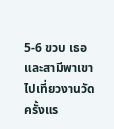5-6 ขวบ เธอและสามีพาเขาไปเที่ยวงานวัดครั้งแร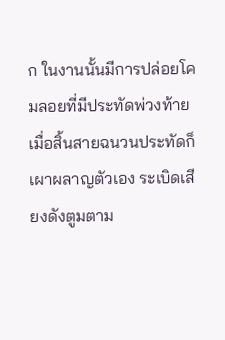ก ในงานนั้นมีการปล่อยโคมลอยที่มีประทัดพ่วงท้าย เมื่อสิ้นสายฉนวนประทัดก็เผาผลาญตัวเอง ระเบิดเสียงดังตูมตาม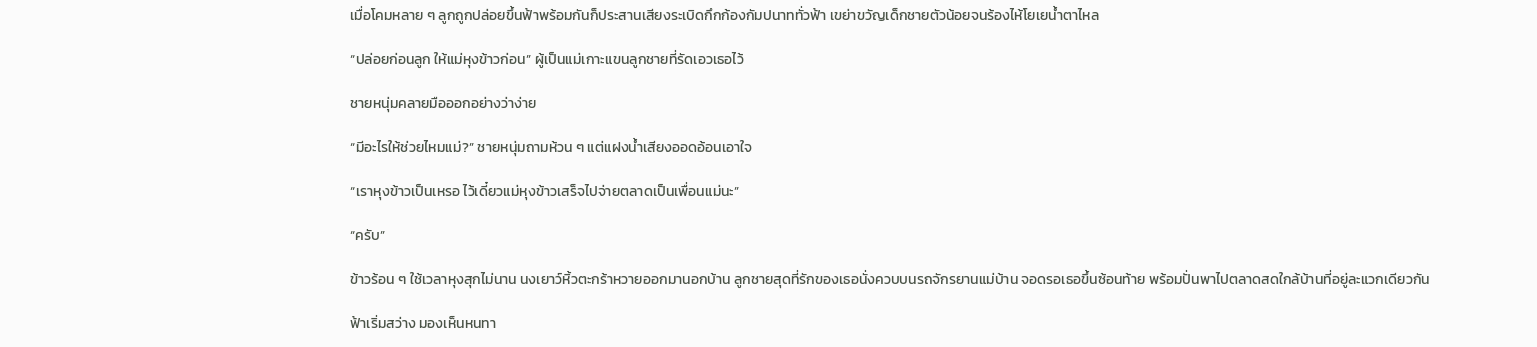เมื่อโคมหลาย ๆ ลูกถูกปล่อยขึ้นฟ้าพร้อมกันก็ประสานเสียงระเบิดกึกก้องกัมปนาททั่วฟ้า เขย่าขวัญเด็กชายตัวน้อยจนร้องไห้โยเยน้ำตาไหล

“ปล่อยก่อนลูก ให้แม่หุงข้าวก่อน” ผู้เป็นแม่เกาะแขนลูกชายที่รัดเอวเธอไว้

ชายหนุ่มคลายมือออกอย่างว่าง่าย

“มีอะไรให้ช่วยไหมแม่?” ชายหนุ่มถามห้วน ๆ แต่แฝงน้ำเสียงออดอ้อนเอาใจ

“เราหุงข้าวเป็นเหรอ ไว้เดี๋ยวแม่หุงข้าวเสร็จไปจ่ายตลาดเป็นเพื่อนแม่นะ”

“ครับ”

ข้าวร้อน ๆ ใช้เวลาหุงสุกไม่นาน นงเยาว์หิ้วตะกร้าหวายออกมานอกบ้าน ลูกชายสุดที่รักของเธอนั่งควบบนรถจักรยานแม่บ้าน จอดรอเธอขึ้นซ้อนท้าย พร้อมปั่นพาไปตลาดสดใกล้บ้านที่อยู่ละแวกเดียวกัน

ฟ้าเริ่มสว่าง มองเห็นหนทา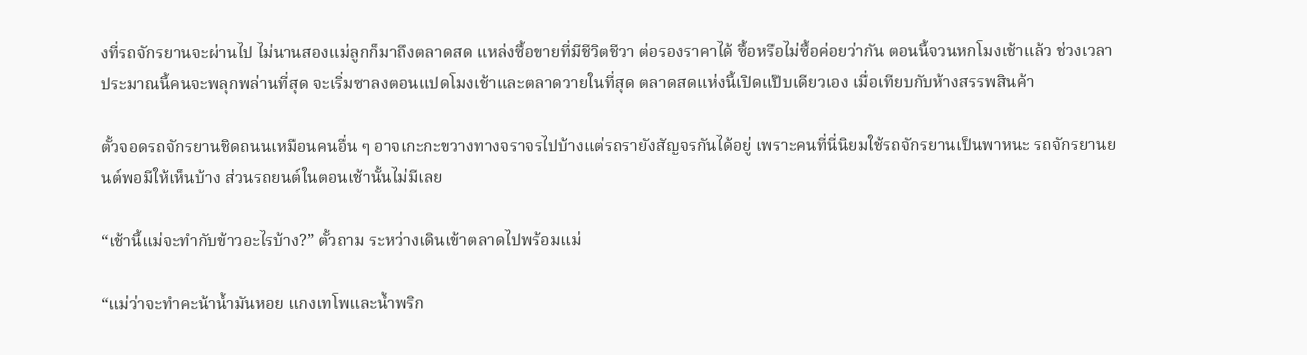งที่รถจักรยานจะผ่านไป ไม่นานสองแม่ลูกก็มาถึงตลาดสด แหล่งซื้อขายที่มีชีวิตชีวา ต่อรองราคาได้ ซื้อหรือไม่ซื้อค่อยว่ากัน ตอนนี้จวนหกโมงเช้าแล้ว ช่วงเวลาประมาณนี้คนจะพลุกพล่านที่สุด จะเริ่มซาลงตอนแปดโมงเช้าและตลาดวายในที่สุด ตลาดสดแห่งนี้เปิดแป๊บเดียวเอง เมื่อเทียบกับห้างสรรพสินค้า

ตั้วจอดรถจักรยานชิดถนนเหมือนคนอื่น ๆ อาจเกะกะขวางทางจราจรไปบ้างแต่รถรายังสัญจรกันได้อยู่ เพราะคนที่นี่นิยมใช้รถจักรยานเป็นพาหนะ รถจักรยานยนต์พอมีให้เห็นบ้าง ส่วนรถยนต์ในตอนเช้านั้นไม่มีเลย

“เช้านี้แม่จะทำกับข้าวอะไรบ้าง?” ตั้วถาม ระหว่างเดินเข้าตลาดไปพร้อมแม่

“แม่ว่าจะทำคะน้าน้ำมันหอย แกงเทโพและน้ำพริก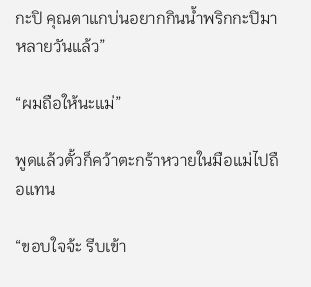กะปิ คุณตาแกบ่นอยากกินน้ำพริกกะปิมาหลายวันแล้ว”

“ผมถือให้นะแม่”

พูดแล้วตั้วก็คว้าตะกร้าหวายในมือแม่ไปถือแทน

“ขอบใจจ้ะ รีบเข้า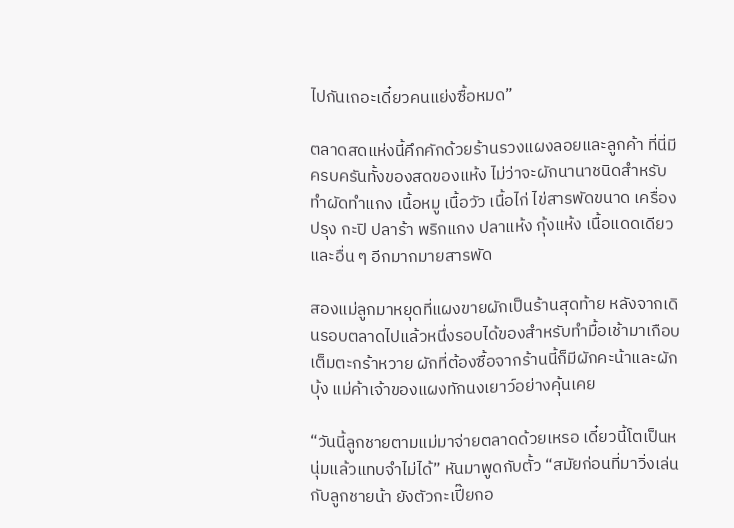ไปกันเถอะเดี๋ยวคนแย่งซื้อหมด”

ตลาดสดแห่งนี้คึกคักด้วยร้านรวงแผงลอยและลูกค้า ที่นี่มีครบครันทั้งของสดของแห้ง ไม่ว่าจะผักนานาชนิดสำหรับทำผัดทำแกง เนื้อหมู เนื้อวัว เนื้อไก่ ไข่สารพัดขนาด เครื่องปรุง กะปิ ปลาร้า พริกแกง ปลาแห้ง กุ้งแห้ง เนื้อแดดเดียว และอื่น ๆ อีกมากมายสารพัด

สองแม่ลูกมาหยุดที่แผงขายผักเป็นร้านสุดท้าย หลังจากเดินรอบตลาดไปแล้วหนึ่งรอบได้ของสำหรับทำมื้อเช้ามาเกือบเต็มตะกร้าหวาย ผักที่ต้องซื้อจากร้านนี้ก็มีผักคะน้าและผักบุ้ง แม่ค้าเจ้าของแผงทักนงเยาว์อย่างคุ้นเคย

“วันนี้ลูกชายตามแม่มาจ่ายตลาดด้วยเหรอ เดี๋ยวนี้โตเป็นหนุ่มแล้วแทบจำไม่ได้” หันมาพูดกับตั้ว “สมัยก่อนที่มาวิ่งเล่นกับลูกชายน้า ยังตัวกะเปี๊ยกอ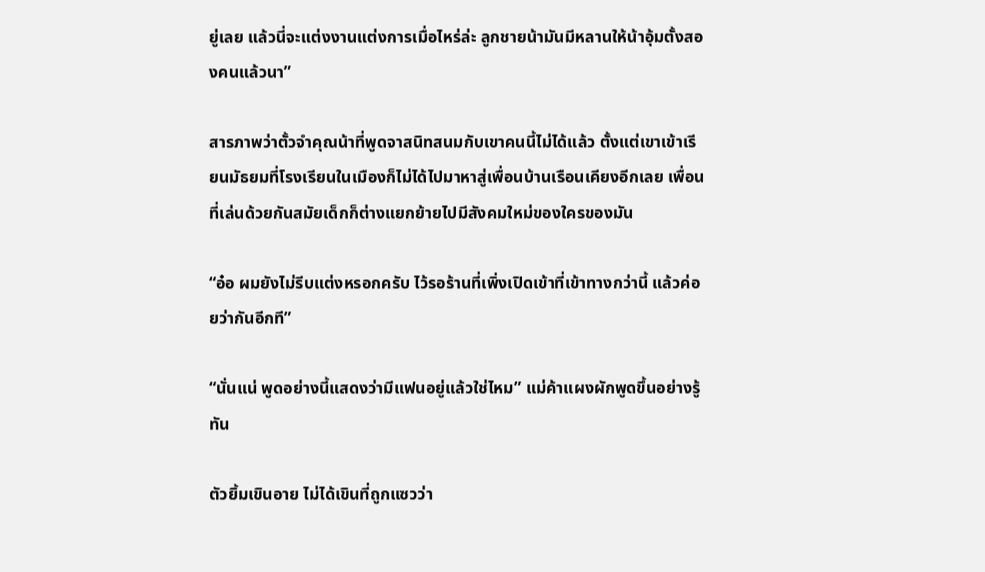ยู่เลย แล้วนี่จะแต่งงานแต่งการเมื่อไหร่ล่ะ ลูกชายน้ามันมีหลานให้น้าอุ้มตั้งสองคนแล้วนา”

สารภาพว่าตั้วจำคุณน้าที่พูดจาสนิทสนมกับเขาคนนี้ไม่ได้แล้ว ตั้งแต่เขาเข้าเรียนมัธยมที่โรงเรียนในเมืองก็ไม่ได้ไปมาหาสู่เพื่อนบ้านเรือนเคียงอีกเลย เพื่อนที่เล่นด้วยกันสมัยเด็กก็ต่างแยกย้ายไปมีสังคมใหม่ของใครของมัน

“อ๋อ ผมยังไม่รีบแต่งหรอกครับ ไว้รอร้านที่เพิ่งเปิดเข้าที่เข้าทางกว่านี้ แล้วค่อยว่ากันอีกที”

“นั่นแน่ พูดอย่างนี้แสดงว่ามีแฟนอยู่แล้วใช่ไหม” แม่ค้าแผงผักพูดขึ้นอย่างรู้ทัน

ตัวยิ้มเขินอาย ไม่ได้เขินที่ถูกแซวว่า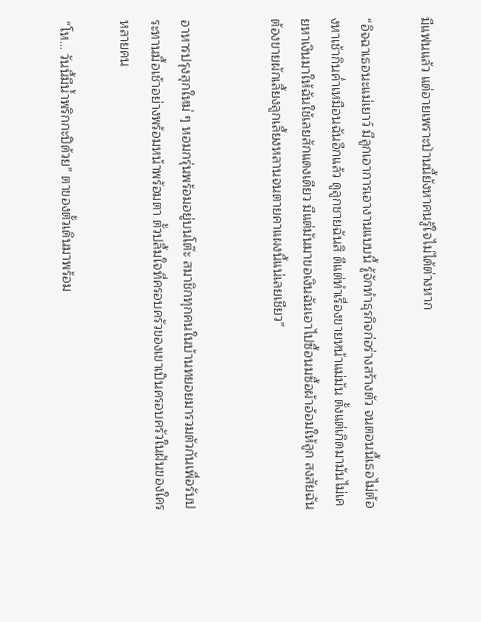มีแฟนแล้ว แต่อายเพราะป่านนี้ยังหาคนรู้ใจไม่ได้ต่างหาก

“อิจฉาเธอนะแม่เยาว์ มีลูกเอาการเอางานแบบนี้ รู้จักทำธุรกิจก่อร่างสร้างตัว จนตอนนี้เธอไม่ต้องหาเช้ากินค่ำเหมือนฉันอีกแล้ว ดูลูกชายฉันสิ ดีแต่ทำเรื่องขายหน้าแม่มัน ตั้งแต่เกิดมามันไม่เคยหาเงินมาให้ฉันใช้เลยสักแดงเดียว มีแต่มันมาขอเงินฉันเอาไปซื้อนมซื้อผ้าอ้อมให้ลูก สงสัยฉันต้องขายผักเลี้ยงลูกเลี้ยงหลานจนตายคาแผงนี้แน่เลยเชียว”


อาหารปรุงสุกใหม่ ๆ หอมกรุ่นพร้อมอยู่บนโต๊ะ สมาชิกทุกคนในบ้านทยอยมารวมตัวกันเพื่อรับประทานมื้อเช้าอย่างพร้อมหน้าพร้อมตา ตั้วปลื้มใจที่ครอบครัวของเขาเป็นครอบครัวในฝันของใครหลายคน

“โห… วันนี้มีน้ำพริกกะปิด้วย” ตาของตั้วเดินมาพร้อม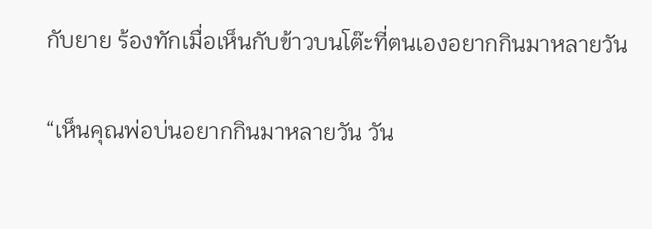กับยาย ร้องทักเมื่อเห็นกับข้าวบนโต๊ะที่ตนเองอยากกินมาหลายวัน

“เห็นคุณพ่อบ่นอยากกินมาหลายวัน วัน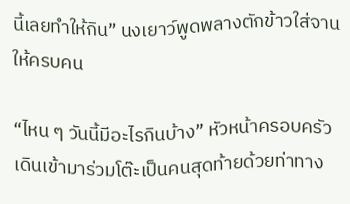นี้เลยทำให้กิน” นงเยาว์พูดพลางตักข้าวใส่จานให้ครบคน

“ไหน ๆ วันนี้มีอะไรกินบ้าง” หัวหน้าครอบครัวเดินเข้ามาร่วมโต๊ะเป็นคนสุดท้ายด้วยท่าทาง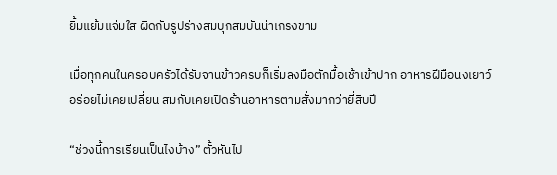ยิ้มแย้มแจ่มใส ผิดกับรูปร่างสมบุกสมบันน่าเกรงขาม

เมื่อทุกคนในครอบครัวได้รับจานข้าวครบก็เริ่มลงมือตักมื้อเช้าเข้าปาก อาหารฝีมือนงเยาว์อร่อยไม่เคยเปลี่ยน สมกับเคยเปิดร้านอาหารตามสั่งมากว่ายี่สิบปี

“ช่วงนี้การเรียนเป็นไงบ้าง” ตั้วหันไป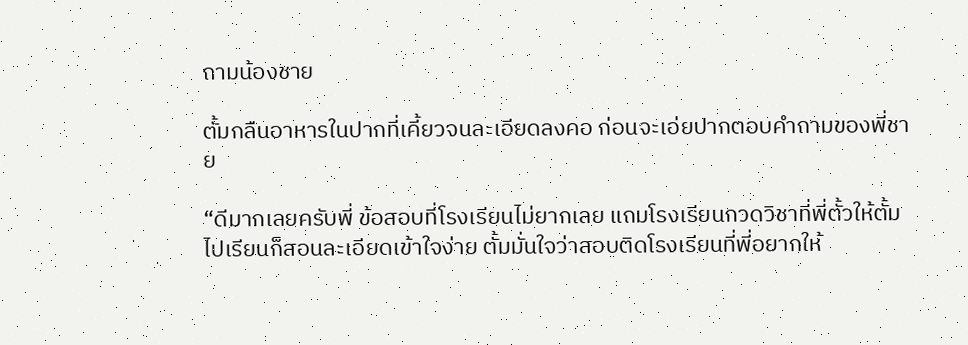ถามน้องชาย

ตั้มกลืนอาหารในปากที่เคี้ยวจนละเอียดลงคอ ก่อนจะเอ่ยปากตอบคำถามของพี่ชาย

“ดีมากเลยครับพี่ ข้อสอบที่โรงเรียนไม่ยากเลย แถมโรงเรียนกวดวิชาที่พี่ตั้วให้ตั้มไปเรียนก็สอนละเอียดเข้าใจง่าย ตั้มมั่นใจว่าสอบติดโรงเรียนที่พี่อยากให้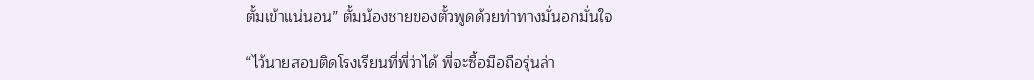ตั้มเข้าแน่นอน” ตั้มน้องชายของตั้วพูดด้วยท่าทางมั่นอกมั่นใจ

“ไว้นายสอบติดโรงเรียนที่พี่ว่าได้ พี่จะซื้อมือถือรุ่นล่า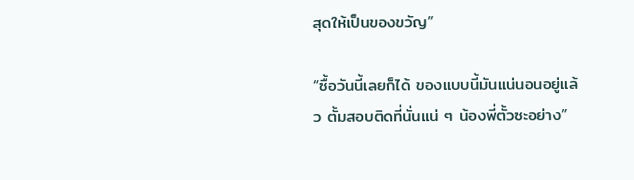สุดให้เป็นของขวัญ”

“ซื้อวันนี้เลยก็ได้ ของแบบนี้มันแน่นอนอยู่แล้ว ตั้มสอบติดที่นั่นแน่ ๆ น้องพี่ตั้วซะอย่าง”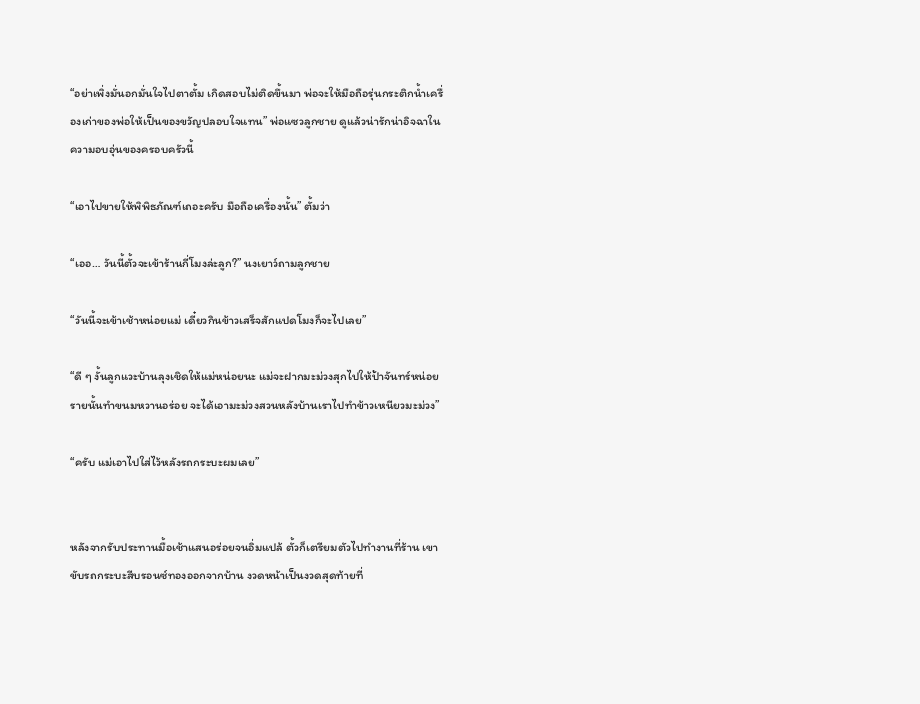“อย่าเพิ่งมั่นอกมั่นใจไปตาตั้ม เกิดสอบไม่ติดขึ้นมา พ่อจะให้มือถือรุ่นกระติกน้ำเครื่องเก่าของพ่อให้เป็นของขวัญปลอบใจแทน” พ่อแซวลูกชาย ดูแล้วน่ารักน่าอิจฉาในความอบอุ่นของครอบครัวนี้

“เอาไปขายให้พิพิธภัณฑ์เถอะครับ มือถือเครื่องนั้น” ตั้มว่า

“เออ… วันนี้ตั้วจะเข้าร้านกี่โมงล่ะลูก?” นงเยาว์ถามลูกชาย

“วันนี้จะเข้าเช้าหน่อยแม่ เดี๋ยวกินข้าวเสร็จสักแปดโมงก็จะไปเลย”

“ดี ๆ งั้นลูกแวะบ้านลุงเชิดให้แม่หน่อยนะ แม่จะฝากมะม่วงสุกไปให้ป้าจันทร์หน่อย รายนั้นทำขนมหวานอร่อย จะได้เอามะม่วงสวนหลังบ้านเราไปทำข้าวเหนียวมะม่วง”

“ครับ แม่เอาไปใส่ไว้หลังรถกระบะผมเลย”


หลังจากรับประทานมื้อเช้าแสนอร่อยจนอิ่มแปล้ ตั้วก็เตรียมตัวไปทำงานที่ร้าน เขาขับรถกระบะสีบรอนซ์ทองออกจากบ้าน งวดหน้าเป็นงวดสุดท้ายที่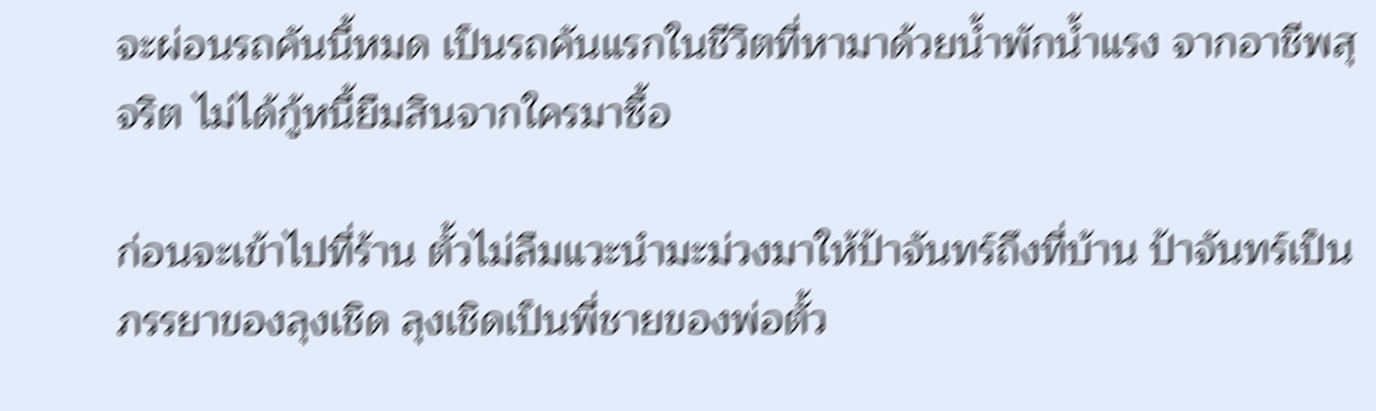จะผ่อนรถคันนี้หมด เป็นรถคันแรกในชีวิตที่หามาด้วยน้ำพักน้ำแรง จากอาชีพสุจริต ไม่ได้กู้หนี้ยืมสินจากใครมาซื้อ

ก่อนจะเข้าไปที่ร้าน ตั้วไม่ลืมแวะนำมะม่วงมาให้ป้าจันทร์ถึงที่บ้าน ป้าจันทร์เป็นภรรยาของลุงเชิด ลุงเชิดเป็นพี่ชายของพ่อตั้ว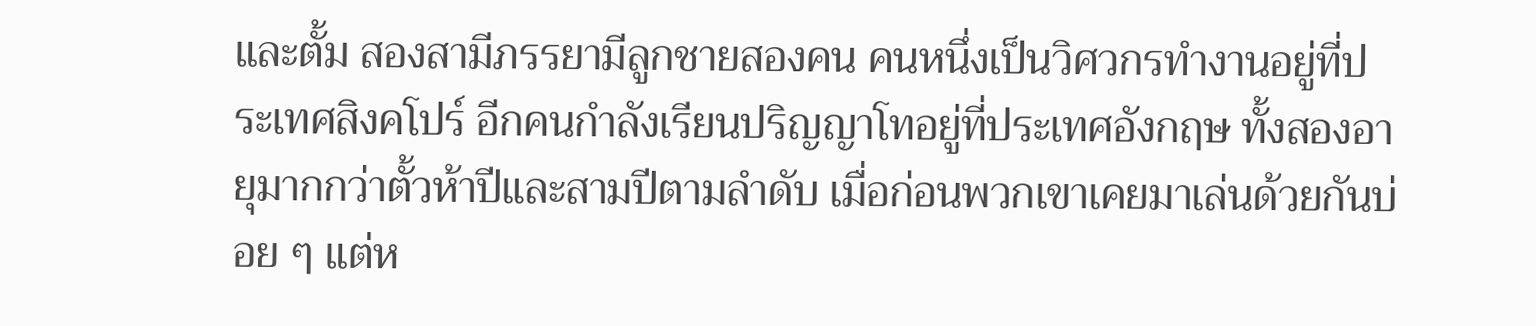และตั้ม สองสามีภรรยามีลูกชายสองคน คนหนึ่งเป็นวิศวกรทำงานอยู่ที่ประเทศสิงคโปร์ อีกคนกำลังเรียนปริญญาโทอยู่ที่ประเทศอังกฤษ ทั้งสองอายุมากกว่าตั้วห้าปีและสามปีตามลำดับ เมื่อก่อนพวกเขาเคยมาเล่นด้วยกันบ่อย ๆ แต่ห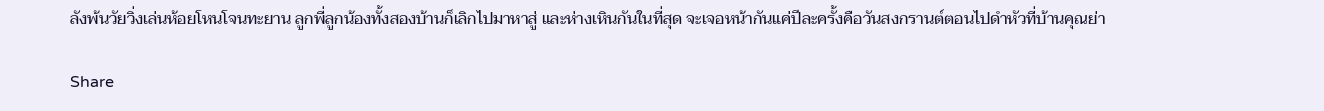ลังพ้นวัยวิ่งเล่นห้อยโหนโจนทะยาน ลูกพี่ลูกน้องทั้งสองบ้านก็เลิกไปมาหาสู่ และห่างเหินกันในที่สุด จะเจอหน้ากันแค่ปีละครั้งคือวันสงกรานต์ตอนไปดำหัวที่บ้านคุณย่า

Share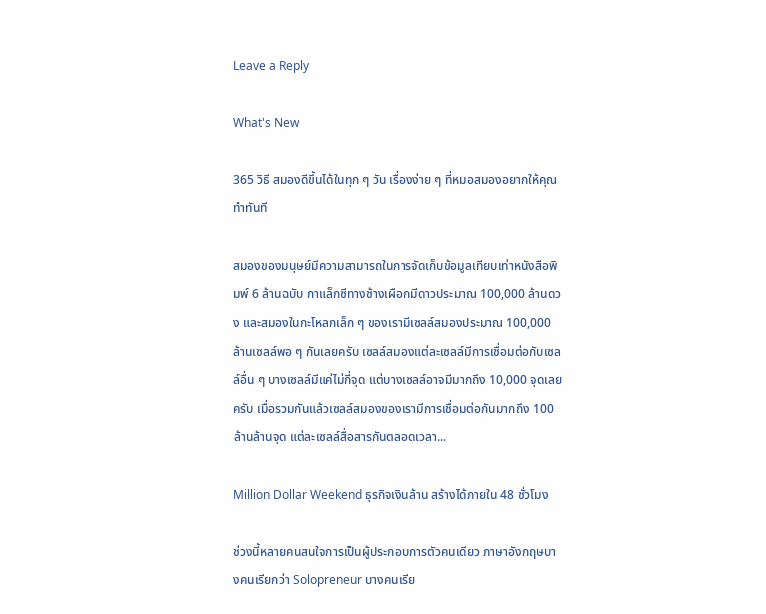Leave a Reply

What's New

365 วิธี สมองดีขึ้นได้ในทุก ๆ วัน เรื่องง่าย ๆ ที่หมอสมองอยากให้คุณทำทันที

สมองของมนุษย์มีความสามารถในการจัดเก็บข้อมูลเทียบเท่าหนังสือพิมพ์ 6 ล้านฉบับ กาแล็กซีทางช้างเผือกมีดาวประมาณ 100,000 ล้านดวง และสมองในกะโหลกเล็ก ๆ ของเรามีเซลล์สมองประมาณ 100,000 ล้านเซลล์พอ ๆ กันเลยครับ เซลล์สมองแต่ละเซลล์มีการเชื่อมต่อกับเซลล์อื่น ๆ บางเซลล์มีแค่ไม่กี่จุด แต่บางเซลล์อาจมีมากถึง 10,000 จุดเลยครับ เมื่อรวมกันแล้วเซลล์สมองของเรามีการเชื่อมต่อกันมากถึง 100 ล้านล้านจุด แต่ละเซลล์สื่อสารกันตลอดเวลา...

Million Dollar Weekend ธุรกิจเงินล้าน สร้างได้ภายใน 48 ชั่วโมง

ช่วงนี้หลายคนสนใจการเป็นผู้ประกอบการตัวคนเดียว ภาษาอังกฤษบางคนเรียกว่า Solopreneur บางคนเรีย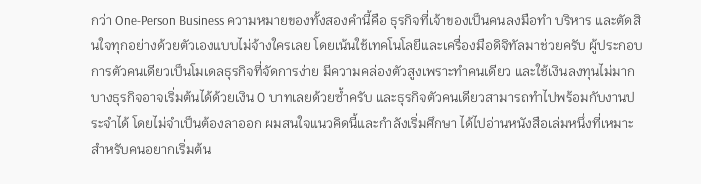กว่า One-Person Business ความหมายของทั้งสองคำนี้คือ ธุรกิจที่เจ้าของเป็นคนลงมือทำ บริหาร และตัดสินใจทุกอย่างด้วยตัวเองแบบไม่จ้างใครเลย โดยเน้นใช้เทคโนโลยีและเครื่องมือดิจิทัลมาช่วยครับ ผู้ประกอบการตัวคนเดียวเป็นโมเดลธุรกิจที่จัดการง่าย มีความคล่องตัวสูงเพราะทำคนเดียว และใช้เงินลงทุนไม่มาก บางธุรกิจอาจเริ่มต้นได้ด้วยเงิน 0 บาทเลยด้วยซ้ำครับ และธุรกิจตัวคนเดียวสามารถทำไปพร้อมกับงานประจำได้ โดยไม่จำเป็นต้องลาออก ผมสนใจแนวคิดนี้และกำลังเริ่มศึกษา ได้ไปอ่านหนังสือเล่มหนึ่งที่เหมาะสำหรับคนอยากเริ่มต้น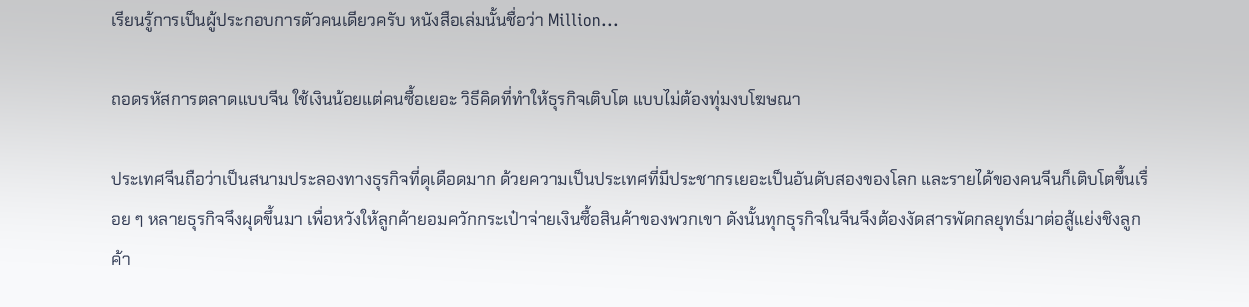เรียนรู้การเป็นผู้ประกอบการตัวคนเดียวครับ หนังสือเล่มนั้นชื่อว่า Million...

ถอดรหัสการตลาดแบบจีน ใช้เงินน้อยแต่คนซื้อเยอะ วิธีคิดที่ทำให้ธุรกิจเติบโต แบบไม่ต้องทุ่มงบโฆษณา

ประเทศจีนถือว่าเป็นสนามประลองทางธุรกิจที่ดุเดือดมาก ด้วยความเป็นประเทศที่มีประชากรเยอะเป็นอันดับสองของโลก และรายได้ของคนจีนก็เติบโตขึ้นเรื่อย ๆ หลายธุรกิจจึงผุดขึ้นมา เพื่อหวังให้ลูกค้ายอมควักกระเป๋าจ่ายเงินซื้อสินค้าของพวกเขา ดังนั้นทุกธุรกิจในจีนจึงต้องงัดสารพัดกลยุทธ์มาต่อสู้แย่งชิงลูกค้า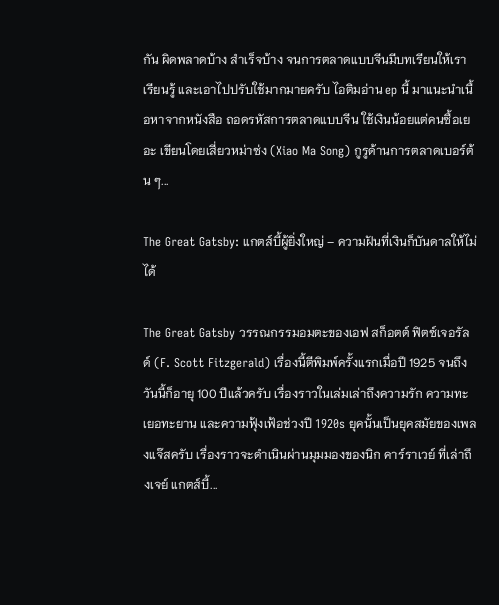กัน ผิดพลาดบ้าง สำเร็จบ้าง จนการตลาดแบบจีนมีบทเรียนให้เราเรียนรู้ และเอาไปปรับใช้มากมายครับ ไอติมอ่าน ep นี้ มาแนะนำเนื้อหาจากหนังสือ ถอดรหัสการตลาดแบบจีน ใช้เงินน้อยแต่คนซื้อเยอะ เขียนโดยเสี่ยวหม่าซ่ง (Xiao Ma Song) กูรูด้านการตลาดเบอร์ต้น ๆ...

The Great Gatsby: แกตส์บี้ผู้ยิ่งใหญ่ – ความฝันที่เงินก็บันดาลให้ไม่ได้

The Great Gatsby วรรณกรรมอมตะของเอฟ สก็อตต์ ฟิตซ์เจอรัลด์ (F. Scott Fitzgerald) เรื่องนี้ตีพิมพ์ครั้งแรกเมื่อปี 1925 จนถึงวันนี้ก็อายุ 100 ปีแล้วครับ เรื่องราวในเล่มเล่าถึงความรัก ความทะเยอทะยาน และความฟุ้งเฟ้อช่วงปี 1920s ยุคนั้นเป็นยุคสมัยของเพลงแจ๊สครับ เรื่องราวจะดำเนินผ่านมุมมองของนิก คาร์ราเวย์ ที่เล่าถึงเจย์ แกตส์บี้...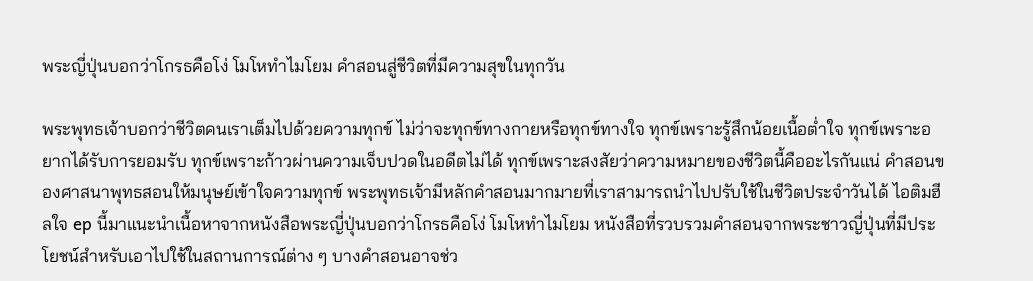พระญี่ปุ่นบอกว่าโกรธคือโง่ โมโหทำไมโยม คำสอนสู่ชีวิตที่มีความสุขในทุกวัน

พระพุทธเจ้าบอกว่าชีวิตคนเราเต็มไปด้วยความทุกข์ ไม่ว่าจะทุกข์ทางกายหรือทุกข์ทางใจ ทุกข์เพราะรู้สึกน้อยเนื้อต่ำใจ ทุกข์เพราะอยากได้รับการยอมรับ ทุกข์เพราะก้าวผ่านความเจ็บปวดในอดีตไม่ได้ ทุกข์เพราะสงสัยว่าความหมายของชีวิตนี้คืออะไรกันแน่ คำสอนของศาสนาพุทธสอนให้มนุษย์เข้าใจความทุกข์ พระพุทธเจ้ามีหลักคำสอนมากมายที่เราสามารถนำไปปรับใช้ในชีวิตประจำวันได้ ไอติมฮีลใจ ep นี้มาแนะนำเนื้อหาจากหนังสือพระญี่ปุ่นบอกว่าโกรธคือโง่ โมโหทำไมโยม หนังสือที่รวบรวมคำสอนจากพระชาวญี่ปุ่นที่มีประโยชน์สำหรับเอาไปใช้ในสถานการณ์ต่าง ๆ บางคำสอนอาจช่ว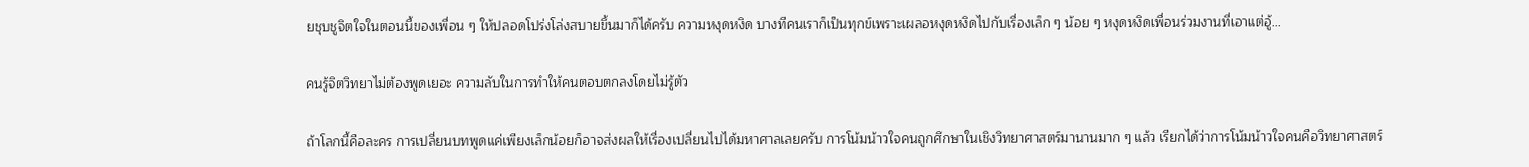ยชุบชูจิตใจในตอนนี้ของเพื่อน ๆ ให้ปลอดโปร่งโล่งสบายขึ้นมาก็ได้ครับ ความหงุดหงิด บางทีคนเราก็เป็นทุกข์เพราะเผลอหงุดหงิดไปกับเรื่องเล็ก ๆ น้อย ๆ หงุดหงิดเพื่อนร่วมงานที่เอาแต่อู้...

คนรู้จิตวิทยาไม่ต้องพูดเยอะ ความลับในการทำให้คนตอบตกลงโดยไม่รู้ตัว

ถ้าโลกนี้คือละคร การเปลี่ยนบทพูดแค่เพียงเล็กน้อยก็อาจส่งผลให้เรื่องเปลี่ยนไปได้มหาศาลเลยครับ การโน้มน้าวใจคนถูกศึกษาในเชิงวิทยาศาสตร์มานานมาก ๆ แล้ว เรียกได้ว่าการโน้มน้าวใจคนคือวิทยาศาสตร์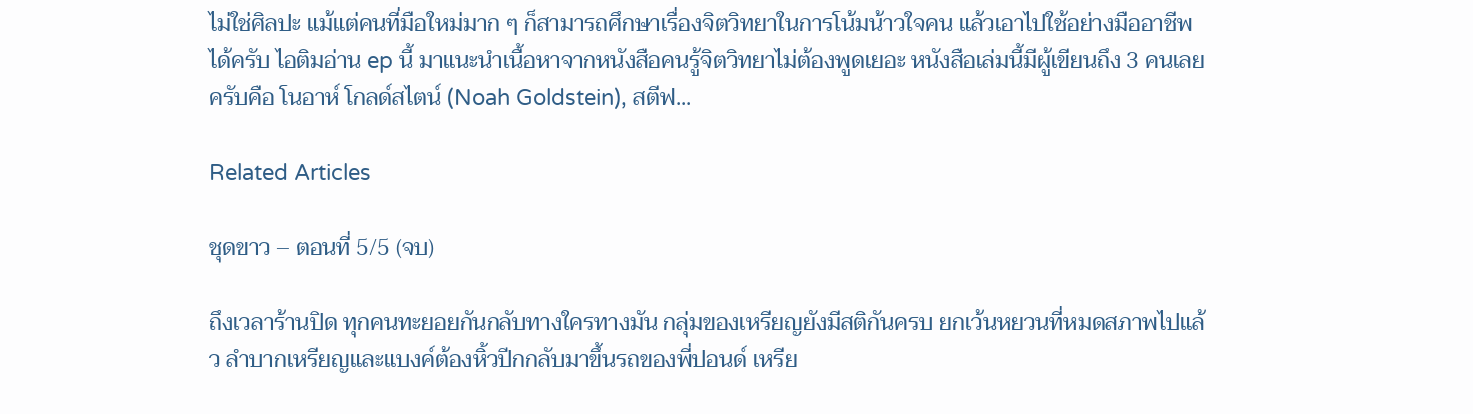ไม่ใช่ศิลปะ แม้แต่คนที่มือใหม่มาก ๆ ก็สามารถศึกษาเรื่องจิตวิทยาในการโน้มน้าวใจคน แล้วเอาไปใช้อย่างมืออาชีพได้ครับ ไอติมอ่าน ep นี้ มาแนะนำเนื้อหาจากหนังสือคนรู้จิตวิทยาไม่ต้องพูดเยอะ หนังสือเล่มนี้มีผู้เขียนถึง 3 คนเลยครับคือ โนอาห์ โกลด์สไตน์ (Noah Goldstein), สตีฟ...

Related Articles

ชุดขาว – ตอนที่ 5/5 (จบ)

ถึงเวลาร้านปิด ทุกคนทะยอยกันกลับทางใครทางมัน กลุ่มของเหรียญยังมีสติกันครบ ยกเว้นหยวนที่หมดสภาพไปแล้ว ลำบากเหรียญและแบงค์ต้องหิ้วปีกกลับมาขึ้นรถของพี่ปอนด์ เหรีย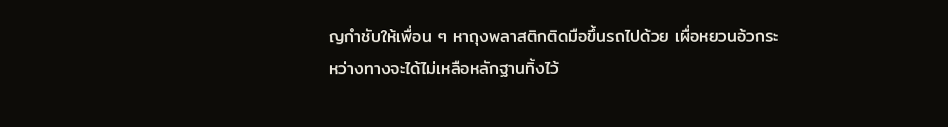ญกำชับให้เพื่อน ๆ หาถุงพลาสติกติดมือขึ้นรถไปด้วย เผื่อหยวนอ้วกระหว่างทางจะได้ไม่เหลือหลักฐานทิ้งไว้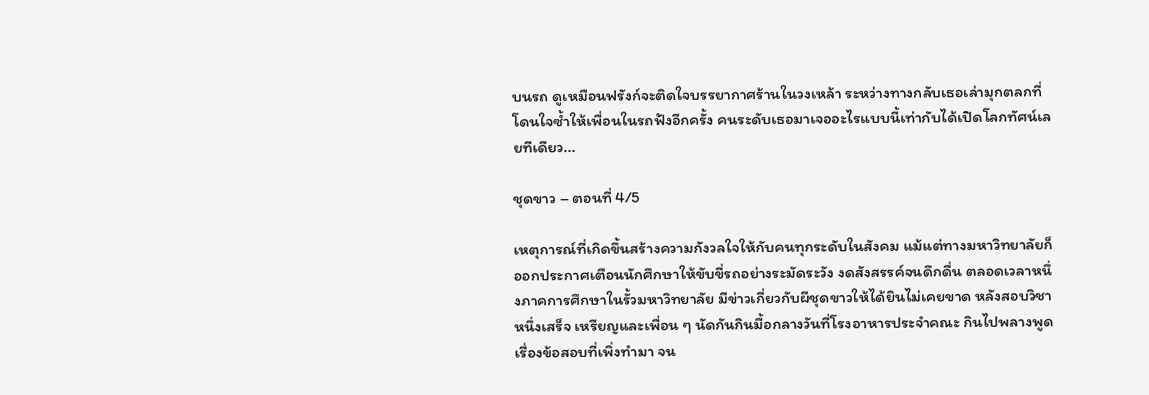บนรถ ดูเหมือนฟรังก์จะติดใจบรรยากาศร้านในวงเหล้า ระหว่างทางกลับเธอเล่ามุกตลกที่โดนใจซ้ำให้เพื่อนในรถฟังอีกครั้ง คนระดับเธอมาเจออะไรแบบนี้เท่ากับได้เปิดโลกทัศน์เลยทีเดียว...

ชุดขาว – ตอนที่ 4/5

เหตุการณ์ที่เกิดขึ้นสร้างความกังวลใจให้กับคนทุกระดับในสังคม แม้แต่ทางมหาวิทยาลัยก็ออกประกาศเตือนนักศึกษาให้ขับขี่รถอย่างระมัดระวัง งดสังสรรค์จนดึกดื่น ตลอดเวลาหนึ่งภาคการศึกษาในรั้วมหาวิทยาลัย มีข่าวเกี่ยวกับผีชุดขาวให้ได้ยินไม่เคยขาด หลังสอบวิชาหนึ่งเสร็จ เหรียญและเพื่อน ๆ นัดกันกินมื้อกลางวันที่โรงอาหารประจำคณะ กินไปพลางพูดเรื่องข้อสอบที่เพิ่งทำมา จน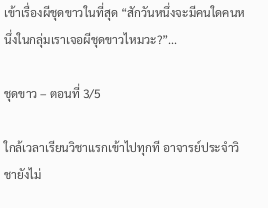เข้าเรื่องผีชุดขาวในที่สุด “สักวันหนึ่งจะมีคนใดคนหนึ่งในกลุ่มเราเจอผีชุดขาวไหมวะ?”...

ชุดขาว – ตอนที่ 3/5

ใกล้เวลาเรียนวิชาแรกเข้าไปทุกที อาจารย์ประจำวิชายังไม่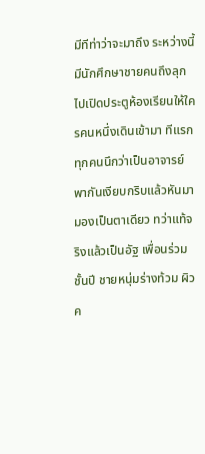มีทีท่าว่าจะมาถึง ระหว่างนี้มีนักศึกษาชายคนถึงลุกไปเปิดประตูห้องเรียนให้ใครคนหนึ่งเดินเข้ามา ทีแรกทุกคนนึกว่าเป็นอาจารย์ พากันเงียบกริบแล้วหันมามองเป็นตาเดียว ทว่าแท้จริงแล้วเป็นอัฐ เพื่อนร่วมชั้นปี ชายหนุ่มร่างท้วม ผิวค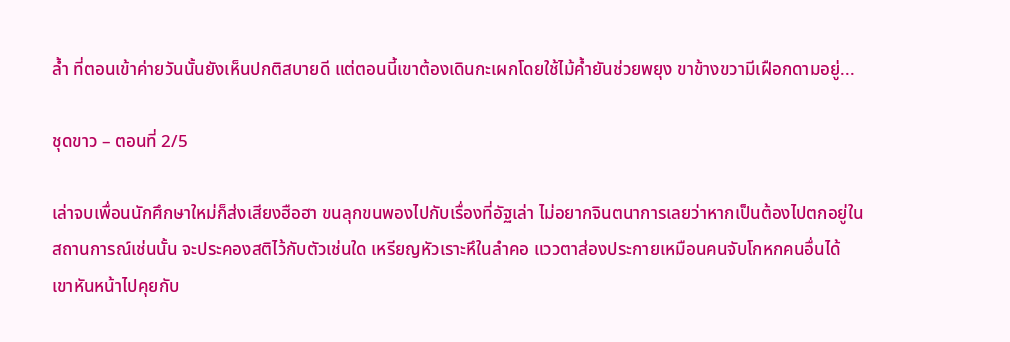ล้ำ ที่ตอนเข้าค่ายวันนั้นยังเห็นปกติสบายดี แต่ตอนนี้เขาต้องเดินกะเผกโดยใช้ไม้ค้ำยันช่วยพยุง ขาข้างขวามีเฝือกดามอยู่...

ชุดขาว – ตอนที่ 2/5

เล่าจบเพื่อนนักศึกษาใหม่ก็ส่งเสียงฮือฮา ขนลุกขนพองไปกับเรื่องที่อัฐเล่า ไม่อยากจินตนาการเลยว่าหากเป็นต้องไปตกอยู่ในสถานการณ์เช่นนั้น จะประคองสติไว้กับตัวเช่นใด เหรียญหัวเราะหึในลำคอ แววตาส่องประกายเหมือนคนจับโกหกคนอื่นได้ เขาหันหน้าไปคุยกับ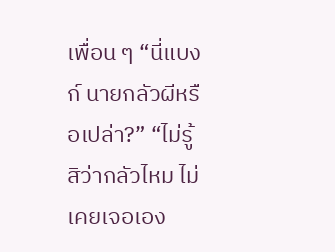เพื่อน ๆ “นี่แบงก์ นายกลัวผีหรือเปล่า?” “ไม่รู้สิว่ากลัวไหม ไม่เคยเจอเอง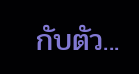กับตัว...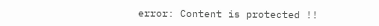error: Content is protected !!